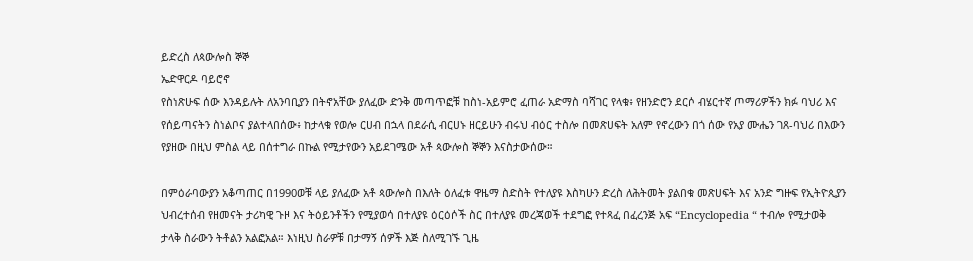ይድረስ ለጳውሎስ ኞኞ
ኤድዋርዶ ባይሮኖ
የስነጽሁፍ ሰው እንዳይሉት ለአንባቢያን በትኖአቸው ያለፈው ድንቅ መጣጥፎቹ ከስነ-አይምሮ ፈጠራ አድማስ ባሻገር የላቁ፥ የዘንድሮን ደርሶ ብሄርተኛ ጦማሪዎችን ክፉ ባህሪ እና የሰይጣናትን ስነልቦና ያልተላበሰው፥ ከታላቁ የወሎ ርሀብ በኋላ በደራሲ ብርሀኑ ዘርይሁን ብሩህ ብዕር ተስሎ በመጽሀፍት አለም የኖረውን በጎ ሰው የአያ ሙሔን ገጸ-ባህሪ በእውን የያዘው በዚህ ምስል ላይ በሰተግራ በኩል የሚታየውን አይደገሜው አቶ ጳውሎስ ኞኞን እናስታውሰው።

በምዕራባውያን አቆጣጠር በ1990ወቹ ላይ ያለፈው አቶ ጳውሎስ በእለት ዕለፈቱ ዋዜማ ስድስት የተለያዩ እስካሁን ድረስ ለሕትመት ያልበቁ መጽሀፍት እና አንድ ግዙፍ የኢትዮጲያን ህብረተሰብ የዘመናት ታሪካዊ ጉዞ እና ትዕይንቶችን የሚያወሳ በተለያዩ ዕርዕሶች ስር በተለያዩ መረጃወች ተደግፎ የተጻፈ በፈረንጅ አፍ “Encyclopedia “ ተብሎ የሚታወቅ ታላቅ ስራውን ትቶልን አልፎአል። እነዚህ ስራዎቹ በታማኝ ሰዎች እጅ ስለሚገኙ ጊዜ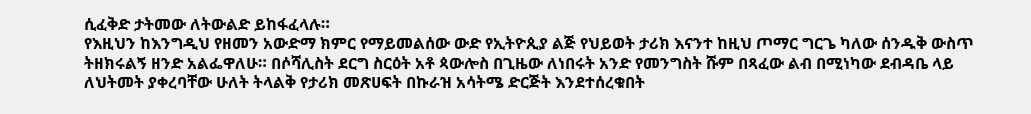ሲፈቅድ ታትመው ለትውልድ ይከፋፈላሉ።
የእዚህን ከእንግዲህ የዘመን አውድማ ክምር የማይመልሰው ውድ የኢትዮጲያ ልጅ የህይወት ታሪክ እናንተ ከዚህ ጦማር ግርጌ ካለው ሰንዱቅ ውስጥ ትዘክሩልኝ ዘንድ አልፌዋለሁ። በሶሻሊስት ደርግ ስርዕት አቶ ጳውሎስ በጊዜው ለነበሩት አንድ የመንግስት ሹም በጻፈው ልብ በሚነካው ደብዳቤ ላይ ለህትመት ያቀረባቸው ሁለት ትላልቅ የታሪክ መጽሀፍት በኩራዝ አሳትሜ ድርጅት እንደተሰረቁበት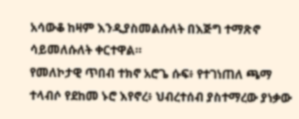አሳውቆ ከዛም እንዲያስመልሱለት በእጅግ ተማጽኖ ሳይመለሱለት ቀርተዋል።
የመለኮታዊ ጥበብ ተክኖ አሮጌ ሱፍ፥ የተገነጠለ ጫማ ተላብሶ የደከመ ኑሮ እየኖረ፥ ህብረተሰብ ያስተማረው ያነቃው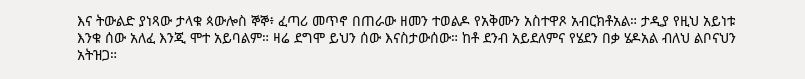እና ትውልድ ያነጻው ታላቁ ጳውሎስ ኞኞ፥ ፈጣሪ መጥኖ በጠራው ዘመን ተወልዶ የአቅሙን አስተዋጾ አብርክቶአል። ታዲያ የዚህ አይነቱ እንቁ ሰው አለፈ እንጂ ሞተ አይባልም። ዛሬ ደግሞ ይህን ሰው እናስታውሰው። ከቶ ደንብ አይደለምና የሄደን በቃ ሄዶአል ብለህ ልቦናህን አትዝጋ።